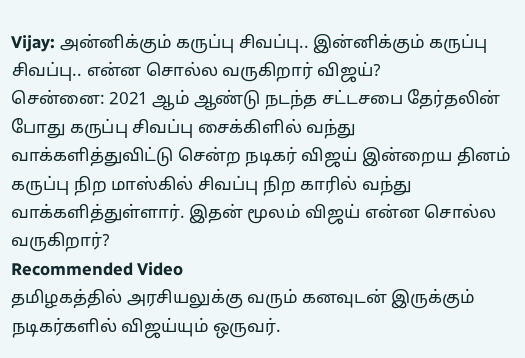Vijay: அன்னிக்கும் கருப்பு சிவப்பு.. இன்னிக்கும் கருப்பு சிவப்பு.. என்ன சொல்ல வருகிறார் விஜய்?
சென்னை: 2021 ஆம் ஆண்டு நடந்த சட்டசபை தேர்தலின் போது கருப்பு சிவப்பு சைக்கிளில் வந்து வாக்களித்துவிட்டு சென்ற நடிகர் விஜய் இன்றைய தினம் கருப்பு நிற மாஸ்கில் சிவப்பு நிற காரில் வந்து வாக்களித்துள்ளார். இதன் மூலம் விஜய் என்ன சொல்ல வருகிறார்?
Recommended Video
தமிழகத்தில் அரசியலுக்கு வரும் கனவுடன் இருக்கும் நடிகர்களில் விஜய்யும் ஒருவர்.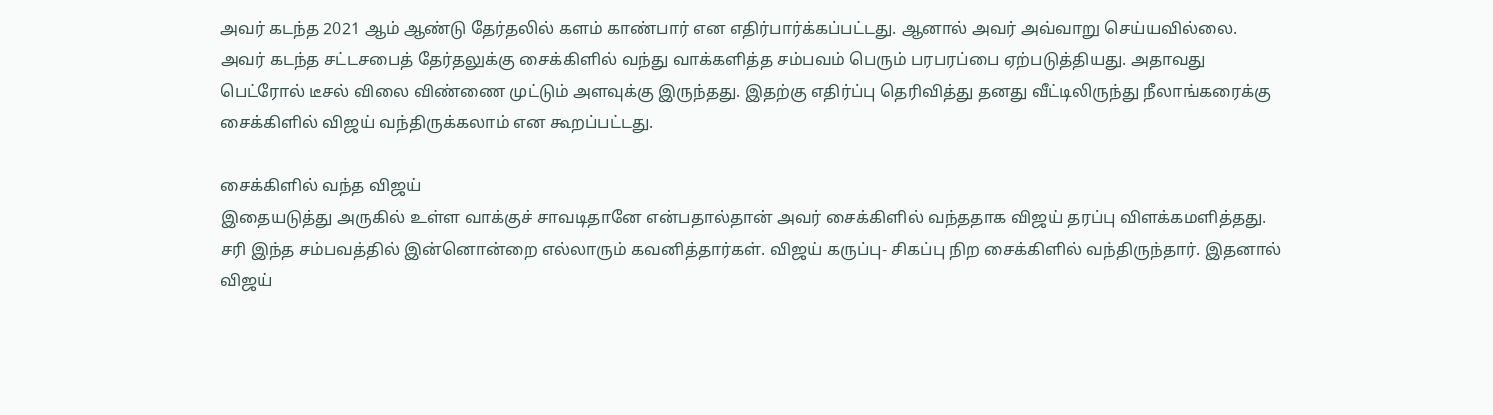அவர் கடந்த 2021 ஆம் ஆண்டு தேர்தலில் களம் காண்பார் என எதிர்பார்க்கப்பட்டது. ஆனால் அவர் அவ்வாறு செய்யவில்லை.
அவர் கடந்த சட்டசபைத் தேர்தலுக்கு சைக்கிளில் வந்து வாக்களித்த சம்பவம் பெரும் பரபரப்பை ஏற்படுத்தியது. அதாவது பெட்ரோல் டீசல் விலை விண்ணை முட்டும் அளவுக்கு இருந்தது. இதற்கு எதிர்ப்பு தெரிவித்து தனது வீட்டிலிருந்து நீலாங்கரைக்கு சைக்கிளில் விஜய் வந்திருக்கலாம் என கூறப்பட்டது.

சைக்கிளில் வந்த விஜய்
இதையடுத்து அருகில் உள்ள வாக்குச் சாவடிதானே என்பதால்தான் அவர் சைக்கிளில் வந்ததாக விஜய் தரப்பு விளக்கமளித்தது. சரி இந்த சம்பவத்தில் இன்னொன்றை எல்லாரும் கவனித்தார்கள். விஜய் கருப்பு- சிகப்பு நிற சைக்கிளில் வந்திருந்தார். இதனால் விஜய்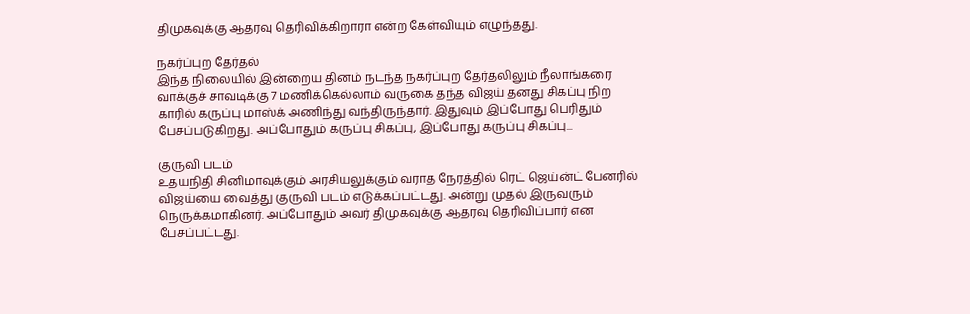திமுகவுக்கு ஆதரவு தெரிவிக்கிறாரா என்ற கேள்வியும் எழுந்தது.

நகர்ப்புற தேர்தல்
இந்த நிலையில் இன்றைய தினம் நடந்த நகர்ப்புற தேர்தலிலும் நீலாங்கரை வாக்குச் சாவடிக்கு 7 மணிக்கெல்லாம் வருகை தந்த விஜய் தனது சிகப்பு நிற காரில் கருப்பு மாஸ்க் அணிந்து வந்திருந்தார். இதுவும் இப்போது பெரிதும் பேசப்படுகிறது. அப்போதும் கருப்பு சிகப்பு, இப்போது கருப்பு சிகப்பு...

குருவி படம்
உதயநிதி சினிமாவுக்கும் அரசியலுக்கும் வராத நேரத்தில் ரெட் ஜெய்ன்ட் பேனரில் விஜய்யை வைத்து குருவி படம் எடுக்கப்பட்டது. அன்று முதல் இருவரும் நெருக்கமாகினர். அப்போதும் அவர் திமுகவுக்கு ஆதரவு தெரிவிப்பார் என பேசப்பட்டது.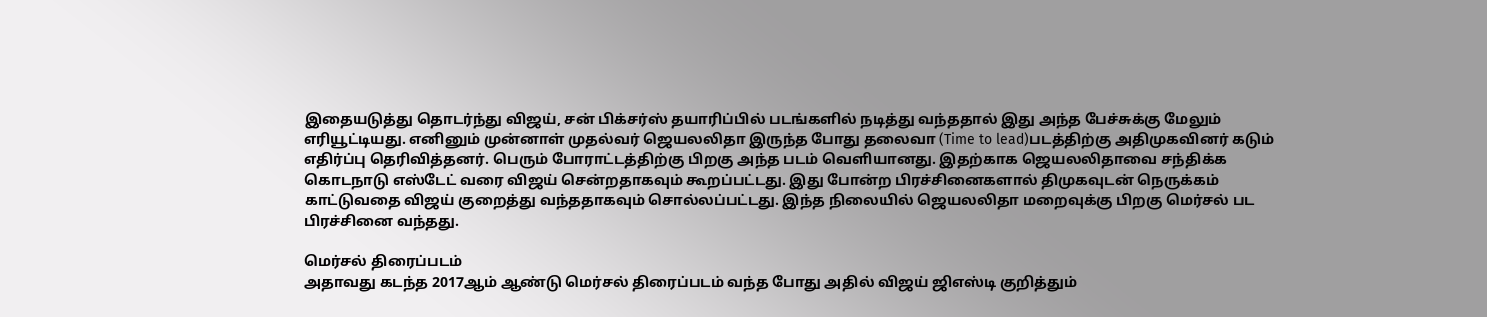இதையடுத்து தொடர்ந்து விஜய், சன் பிக்சர்ஸ் தயாரிப்பில் படங்களில் நடித்து வந்ததால் இது அந்த பேச்சுக்கு மேலும் எரியூட்டியது. எனினும் முன்னாள் முதல்வர் ஜெயலலிதா இருந்த போது தலைவா (Time to lead)படத்திற்கு அதிமுகவினர் கடும் எதிர்ப்பு தெரிவித்தனர். பெரும் போராட்டத்திற்கு பிறகு அந்த படம் வெளியானது. இதற்காக ஜெயலலிதாவை சந்திக்க கொடநாடு எஸ்டேட் வரை விஜய் சென்றதாகவும் கூறப்பட்டது. இது போன்ற பிரச்சினைகளால் திமுகவுடன் நெருக்கம் காட்டுவதை விஜய் குறைத்து வந்ததாகவும் சொல்லப்பட்டது. இந்த நிலையில் ஜெயலலிதா மறைவுக்கு பிறகு மெர்சல் பட பிரச்சினை வந்தது.

மெர்சல் திரைப்படம்
அதாவது கடந்த 2017ஆம் ஆண்டு மெர்சல் திரைப்படம் வந்த போது அதில் விஜய் ஜிஎஸ்டி குறித்தும்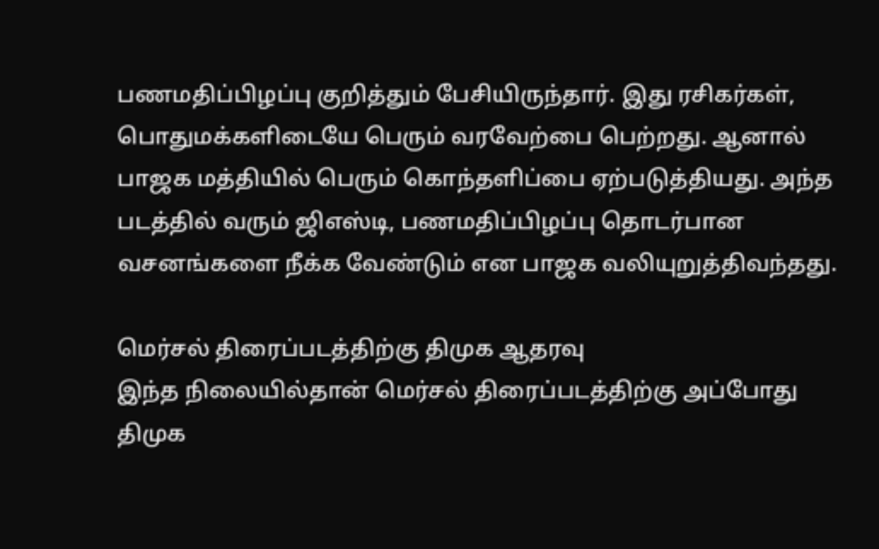பணமதிப்பிழப்பு குறித்தும் பேசியிருந்தார். இது ரசிகர்கள், பொதுமக்களிடையே பெரும் வரவேற்பை பெற்றது. ஆனால் பாஜக மத்தியில் பெரும் கொந்தளிப்பை ஏற்படுத்தியது. அந்த படத்தில் வரும் ஜிஎஸ்டி, பணமதிப்பிழப்பு தொடர்பான வசனங்களை நீக்க வேண்டும் என பாஜக வலியுறுத்திவந்தது.

மெர்சல் திரைப்படத்திற்கு திமுக ஆதரவு
இந்த நிலையில்தான் மெர்சல் திரைப்படத்திற்கு அப்போது திமுக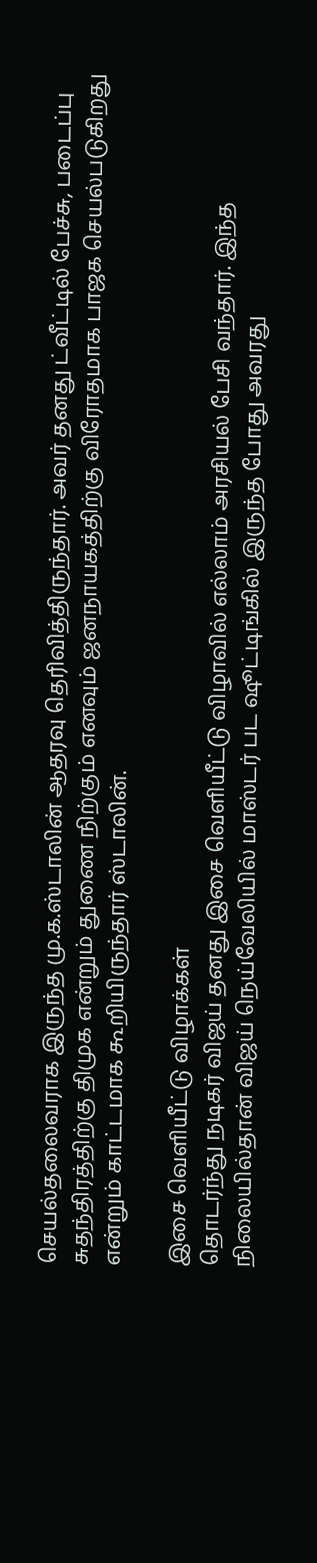செயல்தலைவராக இருந்த மு.க.ஸ்டாலின் ஆதரவு தெரிவித்திருந்தார். அவர் தனது ட்வீட்டில் பேச்சு, படைப்பு சுதந்திரத்திற்கு திமுக என்றும் துணை நிற்கும் எனவும் ஜனநாயகத்திற்கு விரோதமாக பாஜக செயல்படுகிறது என்றும் காட்டமாக கூறியிருந்தார் ஸ்டாலின்.

இசை வெளியீட்டு விழாக்கள்
தொடர்ந்து நடிகர் விஜய் தனது இசை வெளியீட்டு விழாவில் எல்லாம் அரசியல் பேசி வந்தார். இந்த நிலையில்தான் விஜய் நெய்வேலியில் மாஸ்டர் பட ஷூட்டிங்கில் இருந்த போது அவரது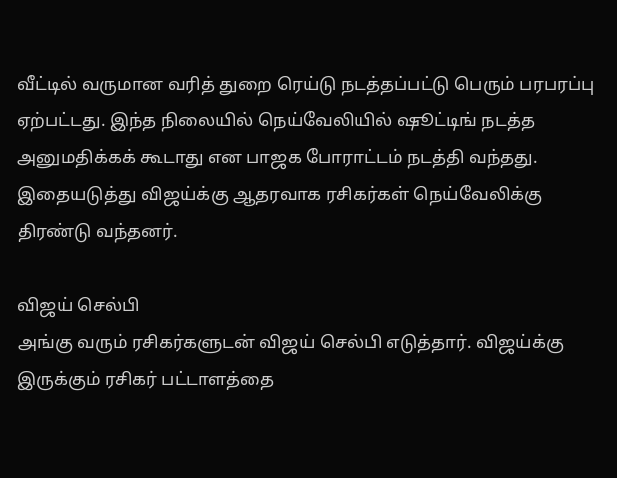வீட்டில் வருமான வரித் துறை ரெய்டு நடத்தப்பட்டு பெரும் பரபரப்பு ஏற்பட்டது. இந்த நிலையில் நெய்வேலியில் ஷூட்டிங் நடத்த அனுமதிக்கக் கூடாது என பாஜக போராட்டம் நடத்தி வந்தது. இதையடுத்து விஜய்க்கு ஆதரவாக ரசிகர்கள் நெய்வேலிக்கு திரண்டு வந்தனர்.

விஜய் செல்பி
அங்கு வரும் ரசிகர்களுடன் விஜய் செல்பி எடுத்தார். விஜய்க்கு இருக்கும் ரசிகர் பட்டாளத்தை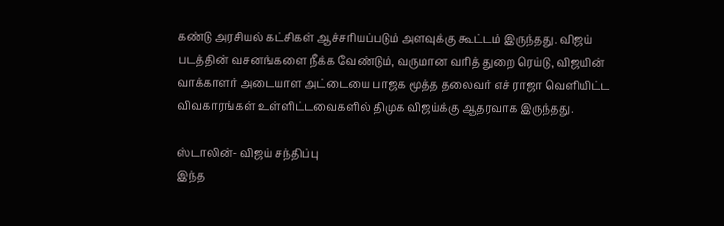கண்டு அரசியல் கட்சிகள் ஆச்சரியப்படும் அளவுக்கு கூட்டம் இருந்தது. விஜய் படத்தின் வசனங்களை நீக்க வேண்டும், வருமான வரித் துறை ரெய்டு, விஜயின் வாக்காளர் அடையாள அட்டையை பாஜக மூத்த தலைவர் எச் ராஜா வெளியிட்ட விவகாரங்கள் உள்ளிட்டவைகளில் திமுக விஜய்க்கு ஆதரவாக இருந்தது.

ஸ்டாலின்- விஜய் சந்திப்பு
இந்த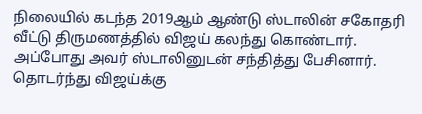நிலையில் கடந்த 2019ஆம் ஆண்டு ஸ்டாலின் சகோதரி வீட்டு திருமணத்தில் விஜய் கலந்து கொண்டார். அப்போது அவர் ஸ்டாலினுடன் சந்தித்து பேசினார். தொடர்ந்து விஜய்க்கு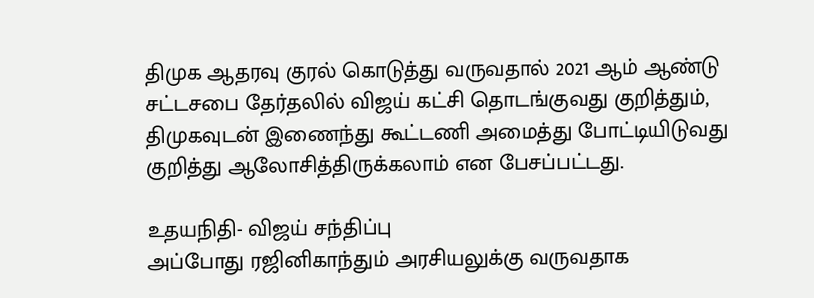திமுக ஆதரவு குரல் கொடுத்து வருவதால் 2021 ஆம் ஆண்டு சட்டசபை தேர்தலில் விஜய் கட்சி தொடங்குவது குறித்தும், திமுகவுடன் இணைந்து கூட்டணி அமைத்து போட்டியிடுவது குறித்து ஆலோசித்திருக்கலாம் என பேசப்பட்டது.

உதயநிதி- விஜய் சந்திப்பு
அப்போது ரஜினிகாந்தும் அரசியலுக்கு வருவதாக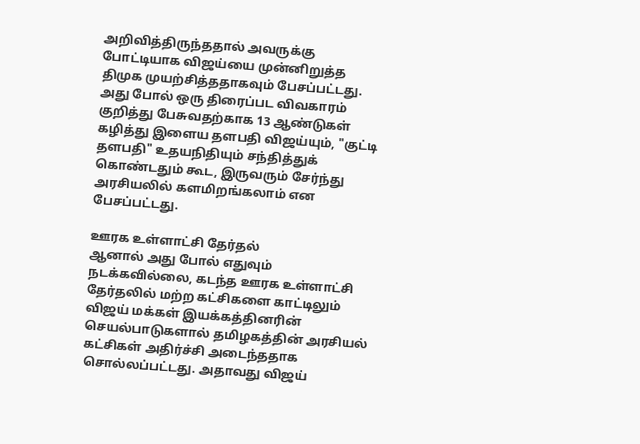அறிவித்திருந்ததால் அவருக்கு போட்டியாக விஜய்யை முன்னிறுத்த திமுக முயற்சித்ததாகவும் பேசப்பட்டது. அது போல் ஒரு திரைப்பட விவகாரம் குறித்து பேசுவதற்காக 13 ஆண்டுகள் கழித்து இளைய தளபதி விஜய்யும், "குட்டி தளபதி" உதயநிதியும் சந்தித்துக் கொண்டதும் கூட, இருவரும் சேர்ந்து அரசியலில் களமிறங்கலாம் என பேசப்பட்டது.

ஊரக உள்ளாட்சி தேர்தல்
ஆனால் அது போல் எதுவும் நடக்கவில்லை, கடந்த ஊரக உள்ளாட்சி தேர்தலில் மற்ற கட்சிகளை காட்டிலும் விஜய் மக்கள் இயக்கத்தினரின் செயல்பாடுகளால் தமிழகத்தின் அரசியல் கட்சிகள் அதிர்ச்சி அடைந்ததாக சொல்லப்பட்டது. அதாவது விஜய்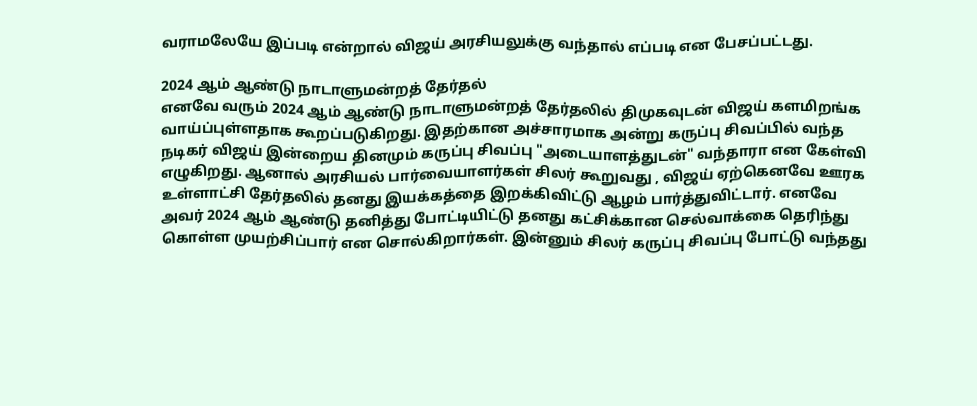வராமலேயே இப்படி என்றால் விஜய் அரசியலுக்கு வந்தால் எப்படி என பேசப்பட்டது.

2024 ஆம் ஆண்டு நாடாளுமன்றத் தேர்தல்
எனவே வரும் 2024 ஆம் ஆண்டு நாடாளுமன்றத் தேர்தலில் திமுகவுடன் விஜய் களமிறங்க வாய்ப்புள்ளதாக கூறப்படுகிறது. இதற்கான அச்சாரமாக அன்று கருப்பு சிவப்பில் வந்த நடிகர் விஜய் இன்றைய தினமும் கருப்பு சிவப்பு "அடையாளத்துடன்" வந்தாரா என கேள்வி எழுகிறது. ஆனால் அரசியல் பார்வையாளர்கள் சிலர் கூறுவது , விஜய் ஏற்கெனவே ஊரக உள்ளாட்சி தேர்தலில் தனது இயக்கத்தை இறக்கிவிட்டு ஆழம் பார்த்துவிட்டார். எனவே அவர் 2024 ஆம் ஆண்டு தனித்து போட்டியிட்டு தனது கட்சிக்கான செல்வாக்கை தெரிந்து கொள்ள முயற்சிப்பார் என சொல்கிறார்கள். இன்னும் சிலர் கருப்பு சிவப்பு போட்டு வந்தது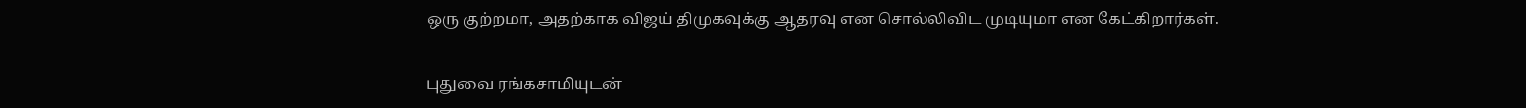ஒரு குற்றமா, அதற்காக விஜய் திமுகவுக்கு ஆதரவு என சொல்லிவிட முடியுமா என கேட்கிறார்கள்.

புதுவை ரங்கசாமியுடன்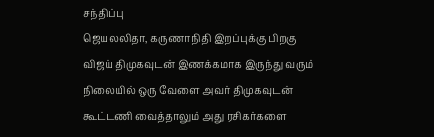சந்திப்பு
ஜெயலலிதா, கருணாநிதி இறப்புக்கு பிறகு விஜய் திமுகவுடன் இணக்கமாக இருந்து வரும் நிலையில் ஒரு வேளை அவர் திமுகவுடன் கூட்டணி வைத்தாலும் அது ரசிகர்களை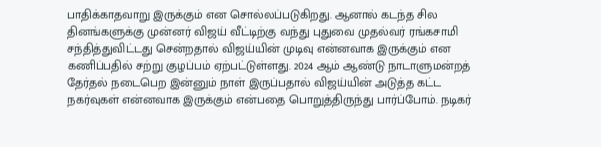பாதிக்காதவாறு இருக்கும் என சொல்லப்படுகிறது. ஆனால் கடந்த சில தினங்களுக்கு முன்னர் விஜய் வீட்டிற்கு வந்து புதுவை முதல்வர் ரங்கசாமி சந்தித்துவிட்டது சென்றதால் விஜய்யின் முடிவு என்னவாக இருக்கும் என கணிப்பதில் சற்று குழப்பம் ஏற்பட்டுள்ளது. 2024 ஆம் ஆண்டு நாடாளுமன்றத் தேர்தல் நடைபெற இன்னும் நாள் இருப்பதால் விஜய்யின் அடுத்த கட்ட நகர்வுகள் என்னவாக இருக்கும் என்பதை பொறுத்திருந்து பார்ப்போம். நடிகர்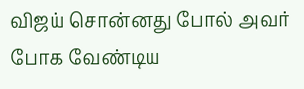விஜய் சொன்னது போல் அவர் போக வேண்டிய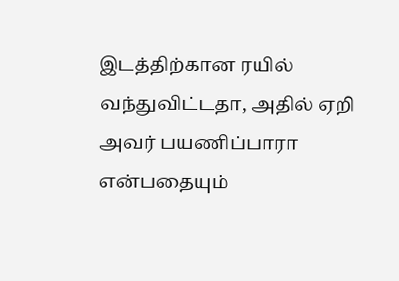இடத்திற்கான ரயில் வந்துவிட்டதா, அதில் ஏறி அவர் பயணிப்பாரா என்பதையும்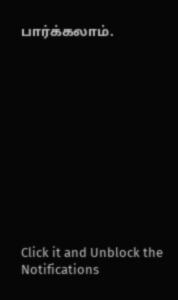பார்க்கலாம்.












Click it and Unblock the Notifications